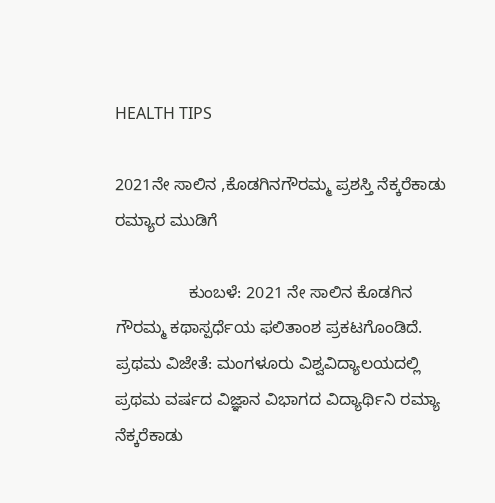HEALTH TIPS

2021ನೇ ಸಾಲಿನ ,ಕೊಡಗಿನಗೌರಮ್ಮ ಪ್ರಶಸ್ತಿ ನೆಕ್ಕರೆಕಾಡು ರಮ್ಯಾರ ಮುಡಿಗೆ

                ಕುಂಬಳೆ: 2021 ನೇ ಸಾಲಿನ ಕೊಡಗಿನ ಗೌರಮ್ಮ ಕಥಾಸ್ಪರ್ಧೆಯ ಫಲಿತಾಂಶ ಪ್ರಕಟಗೊಂಡಿದೆ. ಪ್ರಥಮ ವಿಜೇತೆ: ಮಂಗಳೂರು ವಿಶ್ವವಿದ್ಯಾಲಯದಲ್ಲಿ ಪ್ರಥಮ ವರ್ಷದ ವಿಜ್ಞಾನ ವಿಭಾಗದ ವಿದ್ಯಾರ್ಥಿನಿ ರಮ್ಯಾ ನೆಕ್ಕರೆಕಾಡು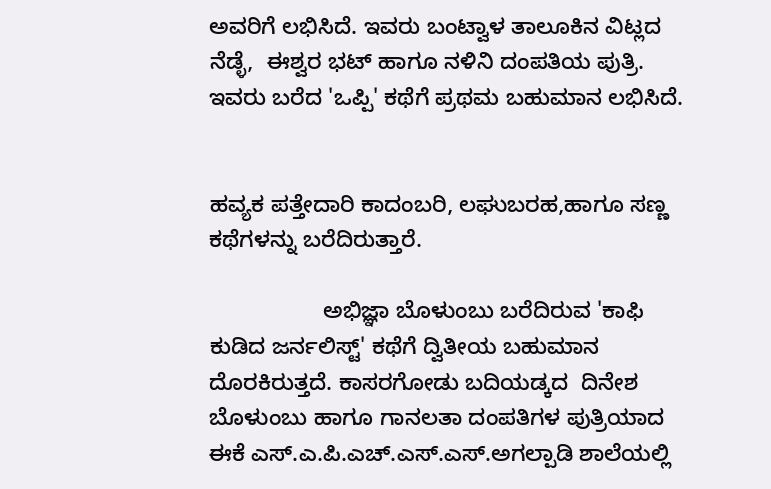ಅವರಿಗೆ ಲಭಿಸಿದೆ. ಇವರು ಬಂಟ್ವಾಳ ತಾಲೂಕಿನ ವಿಟ್ಲದ ನೆಡ್ಳೆ,  ಈಶ್ವರ ಭಟ್ ಹಾಗೂ ನಳಿನಿ ದಂಪತಿಯ ಪುತ್ರಿ. ಇವರು ಬರೆದ 'ಒಪ್ಪಿ' ಕಥೆಗೆ ಪ್ರಥಮ ಬಹುಮಾನ ಲಭಿಸಿದೆ.


ಹವ್ಯಕ ಪತ್ತೇದಾರಿ ಕಾದಂಬರಿ, ಲಘುಬರಹ,ಹಾಗೂ ಸಣ್ಣ ಕಥೆಗಳನ್ನು ಬರೆದಿರುತ್ತಾರೆ.

                  ಅಭಿಜ್ಞಾ ಬೊಳುಂಬು ಬರೆದಿರುವ 'ಕಾಫಿ ಕುಡಿದ ಜರ್ನಲಿಸ್ಟ್' ಕಥೆಗೆ ದ್ವಿತೀಯ ಬಹುಮಾನ ದೊರಕಿರುತ್ತದೆ. ಕಾಸರಗೋಡು ಬದಿಯಡ್ಕದ  ದಿನೇಶ ಬೊಳುಂಬು ಹಾಗೂ ಗಾನಲತಾ ದಂಪತಿಗಳ ಪುತ್ರಿಯಾದ ಈಕೆ ಎಸ್.ಎ.ಪಿ.ಎಚ್.ಎಸ್.ಎಸ್.ಅಗಲ್ಪಾಡಿ ಶಾಲೆಯಲ್ಲಿ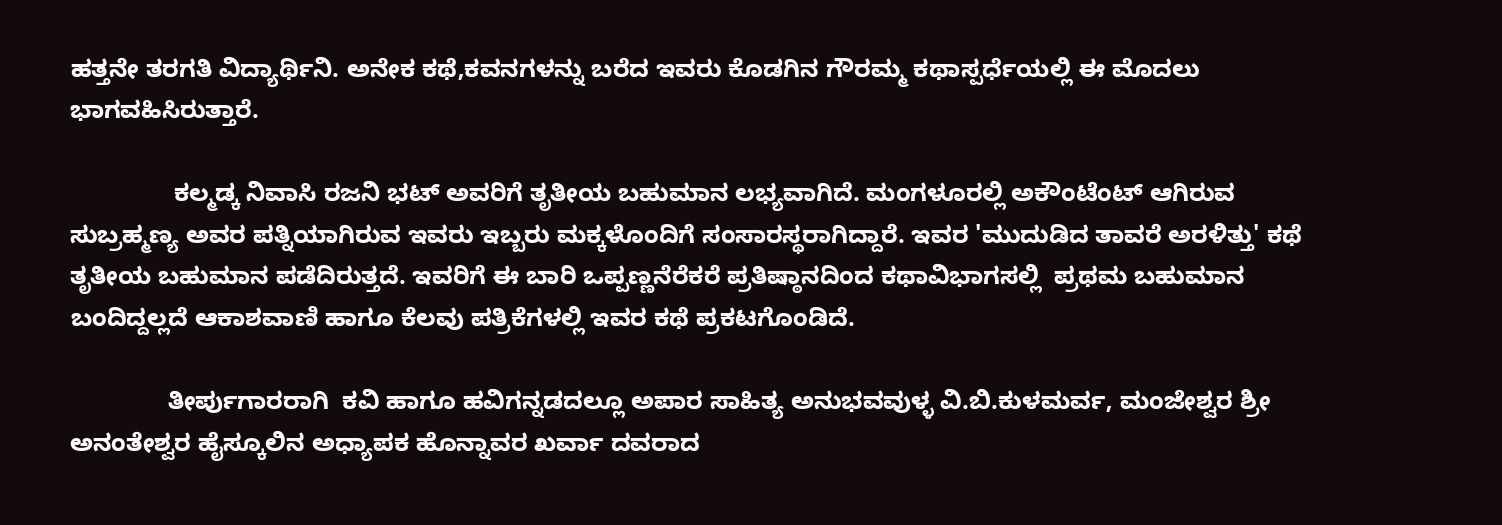ಹತ್ತನೇ ತರಗತಿ ವಿದ್ಯಾರ್ಥಿನಿ. ಅನೇಕ ಕಥೆ,ಕವನಗಳನ್ನು ಬರೆದ ಇವರು ಕೊಡಗಿನ ಗೌರಮ್ಮ ಕಥಾಸ್ಪರ್ಧೆಯಲ್ಲಿ ಈ ಮೊದಲು ಭಾಗವಹಿಸಿರುತ್ತಾರೆ.

               ಕಲ್ಮಡ್ಕ ನಿವಾಸಿ ರಜನಿ ಭಟ್ ಅವರಿಗೆ ತೃತೀಯ ಬಹುಮಾನ ಲಭ್ಯವಾಗಿದೆ. ಮಂಗಳೂರಲ್ಲಿ ಅಕೌಂಟೆಂಟ್ ಆಗಿರುವ ಸುಬ್ರಹ್ಮಣ್ಯ ಅವರ ಪತ್ನಿಯಾಗಿರುವ ಇವರು ಇಬ್ಬರು ಮಕ್ಕಳೊಂದಿಗೆ ಸಂಸಾರಸ್ಥರಾಗಿದ್ದಾರೆ. ಇವರ 'ಮುದುಡಿದ ತಾವರೆ ಅರಳಿತ್ತು' ಕಥೆ ತೃತೀಯ ಬಹುಮಾನ ಪಡೆದಿರುತ್ತದೆ. ಇವರಿಗೆ ಈ ಬಾರಿ ಒಪ್ಪಣ್ಣನೆರೆಕರೆ ಪ್ರತಿಷ್ಠಾನದಿಂದ ಕಥಾವಿಭಾಗಸಲ್ಲಿ  ಪ್ರಥಮ ಬಹುಮಾನ ಬಂದಿದ್ದಲ್ಲದೆ ಆಕಾಶವಾಣಿ ಹಾಗೂ ಕೆಲವು ಪತ್ರಿಕೆಗಳಲ್ಲಿ ಇವರ ಕಥೆ ಪ್ರಕಟಗೊಂಡಿದೆ.

              ತೀರ್ಪುಗಾರರಾಗಿ  ಕವಿ ಹಾಗೂ ಹವಿಗನ್ನಡದಲ್ಲೂ ಅಪಾರ ಸಾಹಿತ್ಯ ಅನುಭವವುಳ್ಳ ವಿ.ಬಿ.ಕುಳಮರ್ವ, ಮಂಜೇಶ್ವರ ಶ್ರೀ ಅನಂತೇಶ್ವರ ಹೈಸ್ಕೂಲಿನ ಅಧ್ಯಾಪಕ ಹೊನ್ನಾವರ ಖರ್ವಾ ದವರಾದ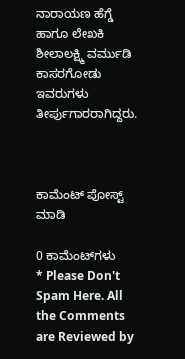ನಾರಾಯಣ ಹೆಗ್ಡೆ ಹಾಗೂ ಲೇಖಕಿ ಶೀಲಾಲಕ್ಷ್ಮಿ ವರ್ಮುಡಿ ಕಾಸರಗೋಡು ಇವರುಗಳು ತೀರ್ಪುಗಾರರಾಗಿದ್ದರು.



ಕಾಮೆಂಟ್‌‌ ಪೋಸ್ಟ್‌ ಮಾಡಿ

0 ಕಾಮೆಂಟ್‌ಗಳು
* Please Don't Spam Here. All the Comments are Reviewed by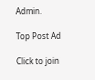Admin.

Top Post Ad

Click to join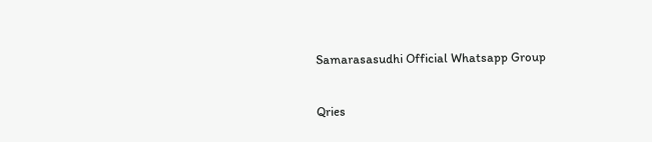Samarasasudhi Official Whatsapp Group

Qries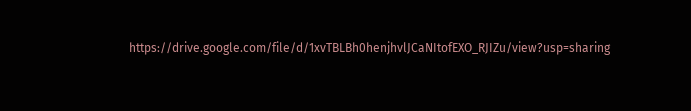https://drive.google.com/file/d/1xvTBLBh0henjhvlJCaNItofEXO_RJIZu/view?usp=sharing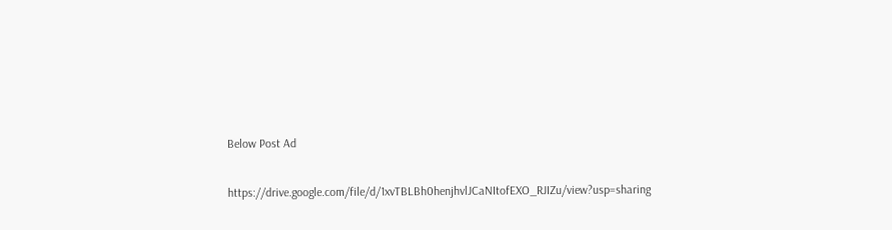Below Post Ad

https://drive.google.com/file/d/1xvTBLBh0henjhvlJCaNItofEXO_RJIZu/view?usp=sharing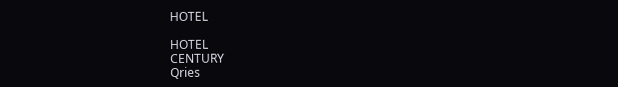HOTEL

HOTEL
CENTURY
Qries